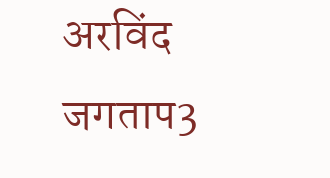अरविंद जगताप3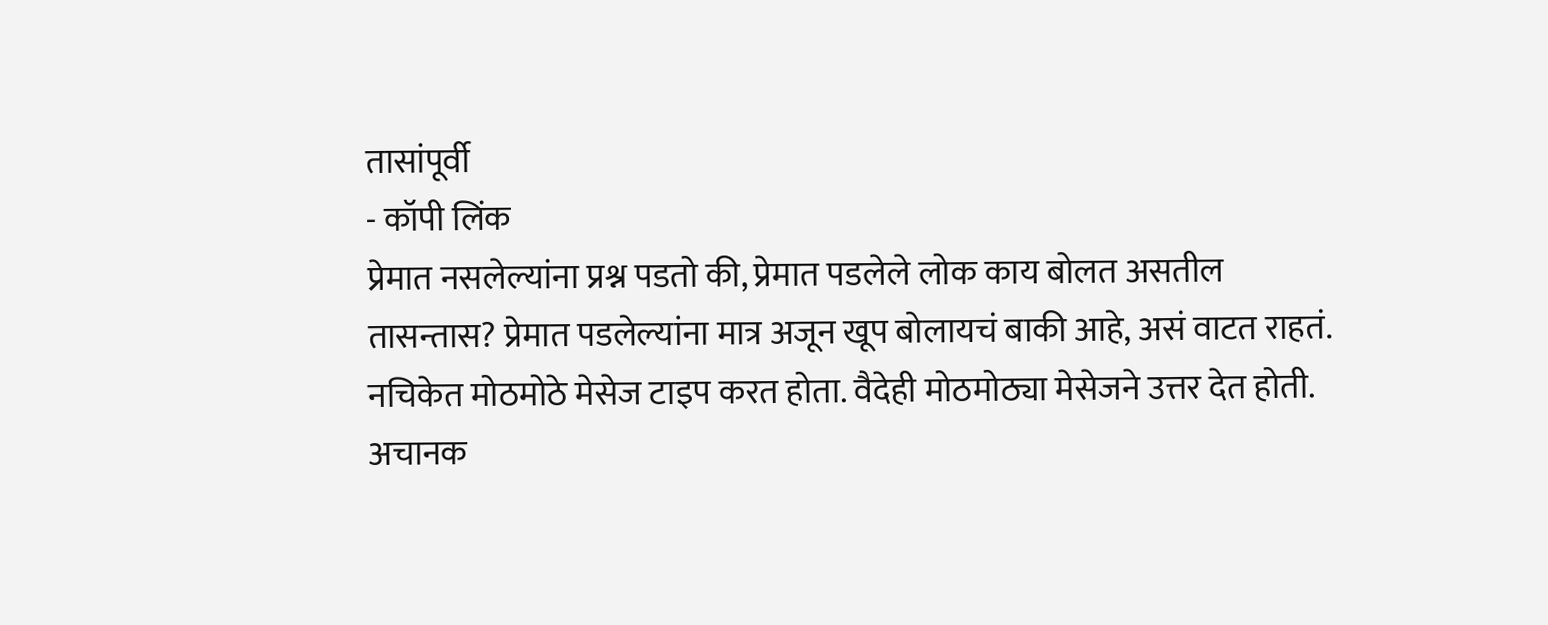तासांपूर्वी
- कॉपी लिंक
प्रेमात नसलेल्यांना प्रश्न पडतो की, प्रेमात पडलेले लोक काय बोलत असतील तासन्तास? प्रेमात पडलेल्यांना मात्र अजून खूप बोलायचं बाकी आहे, असं वाटत राहतं. नचिकेत मोठमोठे मेसेज टाइप करत होता. वैदेही मोठमोठ्या मेसेजने उत्तर देत होती. अचानक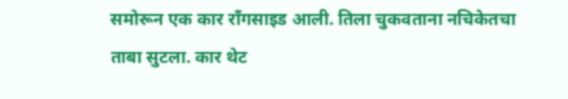समोरून एक कार राँगसाइड आली. तिला चुकवताना नचिकेतचा ताबा सुटला. कार थेट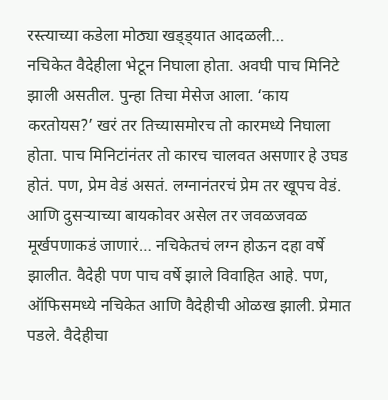रस्त्याच्या कडेला मोठ्या खड्ड्यात आदळली…
नचिकेत वैदेहीला भेटून निघाला होता. अवघी पाच मिनिटे झाली असतील. पुन्हा तिचा मेसेज आला. ‘काय करतोयस?’ खरं तर तिच्यासमोरच तो कारमध्ये निघाला होता. पाच मिनिटांनंतर तो कारच चालवत असणार हे उघड होतं. पण, प्रेम वेडं असतं. लग्नानंतरचं प्रेम तर खूपच वेडं. आणि दुसऱ्याच्या बायकोवर असेल तर जवळजवळ मूर्खपणाकडं जाणारं… नचिकेतचं लग्न होऊन दहा वर्षे झालीत. वैदेही पण पाच वर्षे झाले विवाहित आहे. पण, ऑफिसमध्ये नचिकेत आणि वैदेहीची ओळख झाली. प्रेमात पडले. वैदेहीचा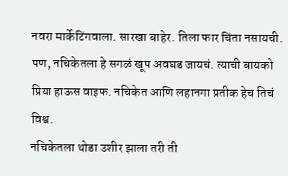नवरा मार्केटिंगवाला. सारखा बाहेर. तिला फार चिंता नसायची. पण, नचिकेतला हे सगळं खूप अवघड जायचं. त्याची बायको प्रिया हाऊस वाइफ. नचिकेत आणि लहानगा प्रतीक हेच तिचं विश्व.
नचिकेतला थोडा उशीर झाला तरी ती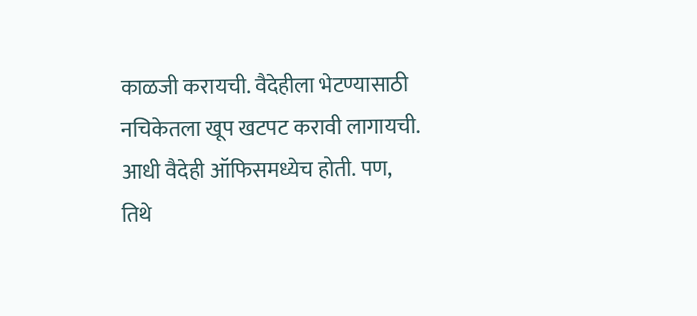काळजी करायची. वैदेहीला भेटण्यासाठी नचिकेतला खूप खटपट करावी लागायची. आधी वैदेही ऑफिसमध्येच होती. पण, तिथे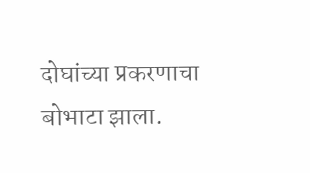दोघांच्या प्रकरणाचा बोभाटा झाला.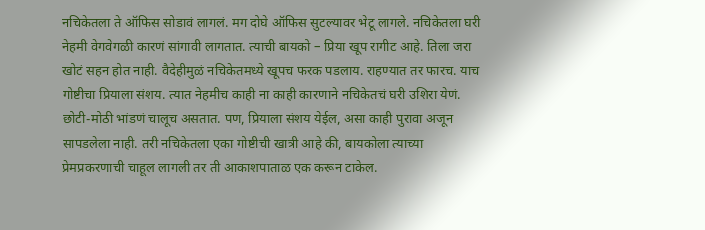नचिकेतला ते ऑफिस सोडावं लागलं. मग दोघे ऑफिस सुटल्यावर भेटू लागले. नचिकेतला घरी नेहमी वेगवेगळी कारणं सांगावी लागतात. त्याची बायको – प्रिया खूप रागीट आहे. तिला जरा खोटं सहन होत नाही. वैदेहीमुळं नचिकेतमध्ये खूपच फरक पडलाय. राहण्यात तर फारच. याच गोष्टीचा प्रियाला संशय. त्यात नेहमीच काही ना काही कारणाने नचिकेतचं घरी उशिरा येणं. छोटी-मोठी भांडणं चालूच असतात. पण, प्रियाला संशय येईल, असा काही पुरावा अजून सापडलेला नाही. तरी नचिकेतला एका गोष्टीची खात्री आहे की, बायकोला त्याच्या प्रेमप्रकरणाची चाहूल लागली तर ती आकाशपाताळ एक करून टाकेल.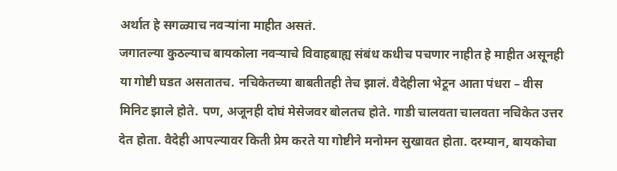अर्थात हे सगळ्याच नवऱ्यांना माहीत असतं.
जगातल्या कुठल्याच बायकोला नवऱ्याचे विवाहबाह्य संबंध कधीच पचणार नाहीत हे माहीत असूनही या गोष्टी घडत असतातच. नचिकेतच्या बाबतीतही तेच झालं. वैदेहीला भेटून आता पंधरा – वीस मिनिट झाले होते. पण, अजूनही दोघं मेसेजवर बोलतच होते. गाडी चालवता चालवता नचिकेत उत्तर देत होता. वैदेही आपल्यावर किती प्रेम करते या गोष्टीने मनोमन सुखावत होता. दरम्यान, बायकोचा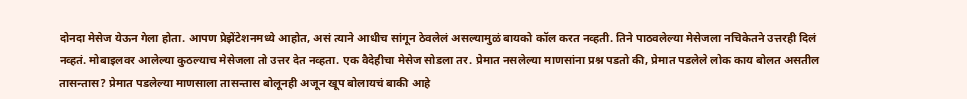दोनदा मेसेज येऊन गेला होता. आपण प्रेझेंटेशनमध्ये आहोत, असं त्याने आधीच सांगून ठेवलेलं असल्यामुळं बायको कॉल करत नव्हती. तिने पाठवलेल्या मेसेजला नचिकेतने उत्तरही दिलं नव्हतं. मोबाइलवर आलेल्या कुठल्याच मेसेजला तो उत्तर देत नव्हता. एक वैदेहीचा मेसेज सोडला तर. प्रेमात नसलेल्या माणसांना प्रश्न पडतो की, प्रेमात पडलेले लोक काय बोलत असतील तासन्तास? प्रेमात पडलेल्या माणसाला तासन्तास बोलूनही अजून खूप बोलायचं बाकी आहे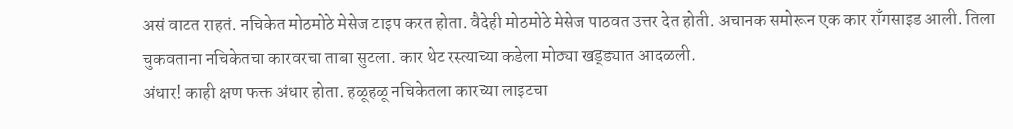असं वाटत राहतं. नचिकेत मोठमोठे मेसेज टाइप करत होता. वैदेही मोठमोठे मेसेज पाठवत उत्तर देत होती. अचानक समोरून एक कार राँगसाइड आली. तिला चुकवताना नचिकेतचा कारवरचा ताबा सुटला. कार थेट रस्त्याच्या कडेला मोठ्या खड्ड्यात आदळली.
अंधार! काही क्षण फक्त अंधार होता. हळूहळू नचिकेतला कारच्या लाइटचा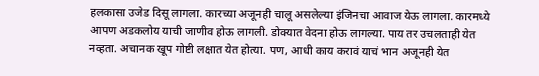हलकासा उजेड दिसू लागला. कारच्या अजूनही चालू असलेल्या इंजिनचा आवाज येऊ लागला. कारमध्ये आपण अडकलोय याची जाणीव होऊ लागली. डोक्यात वेदना होऊ लागल्या. पाय तर उचलताही येत नव्हता. अचानक खूप गोष्टी लक्षात येत होत्या. पण, आधी काय करावं याचं भान अजूनही येत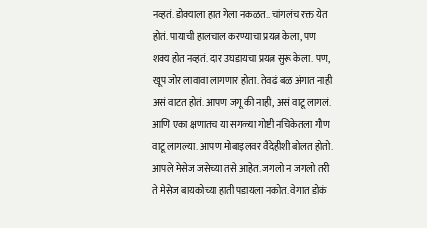नव्हतं. डोक्याला हात गेला नकळत.. चांगलंच रक्त येत होतं. पायाची हालचाल करण्याचा प्रयत्न केला, पण शक्य होत नव्हतं. दार उघडायचा प्रयत्न सुरू केला. पण, खूप जोर लावावा लागणार होता. तेवढं बळ अंगात नाही असं वाटत होतं. आपण जगू की नाही, असं वाटू लागलं. आणि एका क्षणातच या सगळ्या गोष्टी नचिकेतला गौण वाटू लागल्या. आपण मोबाइलवर वैदेहीशी बोलत होतो. आपले मेसेज जसेच्या तसे आहेत. जगलो न जगलो तरी ते मेसेज बायकोच्या हाती पडायला नकोत. वेगात डोकं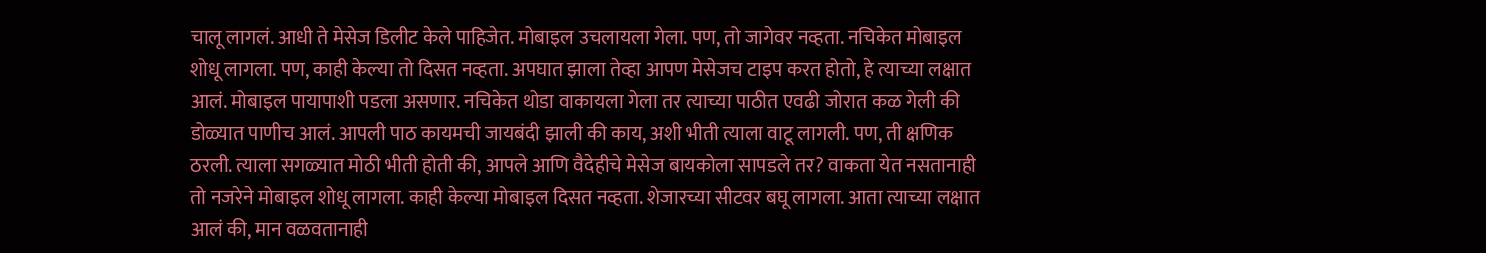चालू लागलं. आधी ते मेसेज डिलीट केले पाहिजेत. मोबाइल उचलायला गेला. पण, तो जागेवर नव्हता. नचिकेत मोबाइल शोधू लागला. पण, काही केल्या तो दिसत नव्हता. अपघात झाला तेव्हा आपण मेसेजच टाइप करत होतो, हे त्याच्या लक्षात आलं. मोबाइल पायापाशी पडला असणार. नचिकेत थोडा वाकायला गेला तर त्याच्या पाठीत एवढी जोरात कळ गेली की डोळ्यात पाणीच आलं. आपली पाठ कायमची जायबंदी झाली की काय, अशी भीती त्याला वाटू लागली. पण, ती क्षणिक ठरली. त्याला सगळ्यात मोठी भीती होती की, आपले आणि वैदेहीचे मेसेज बायकोला सापडले तर? वाकता येत नसतानाही तो नजरेने मोबाइल शोधू लागला. काही केल्या मोबाइल दिसत नव्हता. शेजारच्या सीटवर बघू लागला. आता त्याच्या लक्षात आलं की, मान वळवतानाही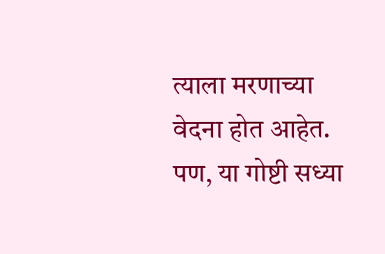त्याला मरणाच्या वेदना होत आहेत. पण, या गोष्टी सध्या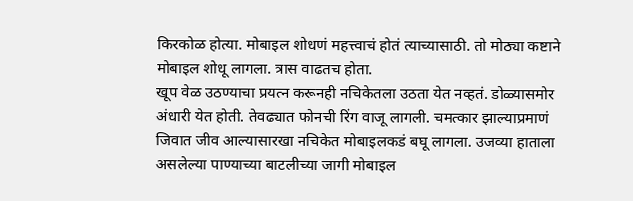किरकोळ होत्या. मोबाइल शोधणं महत्त्वाचं होतं त्याच्यासाठी. तो मोठ्या कष्टाने मोबाइल शोधू लागला. त्रास वाढतच होता.
खूप वेळ उठण्याचा प्रयत्न करूनही नचिकेतला उठता येत नव्हतं. डोळ्यासमोर अंधारी येत होती. तेवढ्यात फोनची रिंग वाजू लागली. चमत्कार झाल्याप्रमाणं जिवात जीव आल्यासारखा नचिकेत मोबाइलकडं बघू लागला. उजव्या हाताला असलेल्या पाण्याच्या बाटलीच्या जागी मोबाइल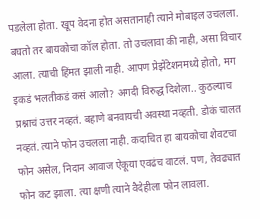पडलेला होता. खूप वेदना होत असतानाही त्याने मोबाइल उचलला. बघतो तर बायकोचा कॉल होता. तो उचलावा की नाही, असा विचार आला. त्याची हिंमत झाली नाही. आपण प्रेझेंटेशनमध्ये होतो, मग इकडं भलतीकडं कसं आलो? अगदी विरुद्ध दिशेला.. कुठल्याच प्रश्नाचं उत्तर नव्हतं. बहाणे बनवायची अवस्था नव्हती. डोकं चालत नव्हतं. त्याने फोन उचलला नाही. कदाचित हा बायकोचा शेवटचा फोन असेल, निदान आवाज ऐकूया एवढंच वाटलं. पण, तेवढ्यात फोन कट झाला. त्या क्षणी त्याने वैदेहीला फोन लावला.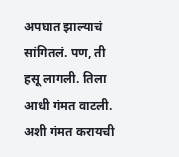अपघात झाल्याचं सांगितलं. पण, ती हसू लागली. तिला आधी गंमत वाटली. अशी गंमत करायची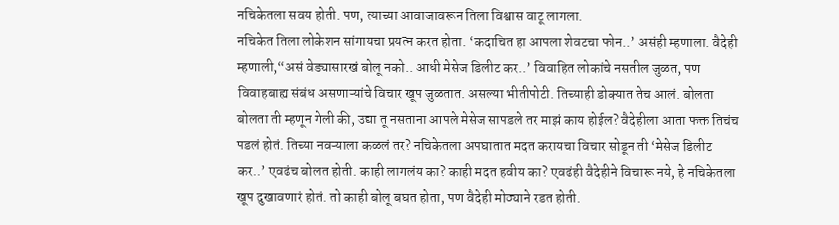नचिकेतला सवय होती. पण, त्याच्या आवाजावरून तिला विश्वास वाटू लागला.
नचिकेत तिला लोकेशन सांगायचा प्रयत्न करत होता. ‘कदाचित हा आपला शेवटचा फोन..’ असंही म्हणाला. वैदेही म्हणाली,“असं वेड्यासारखं बोलू नको.. आधी मेसेज डिलीट कर..’ विवाहित लोकांचे नसतील जुळत, पण विवाहबाह्य संबंध असणाऱ्यांचे विचार खूप जुळतात. असल्या भीतीपोटी. तिच्याही डोक्यात तेच आलं. बोलता बोलता ती म्हणून गेली की, उद्या तू नसताना आपले मेसेज सापडले तर माझं काय होईल? वैदेहीला आता फक्त तिचंच पडलं होतं. तिच्या नवऱ्याला कळलं तर? नचिकेतला अपघातात मदत करायचा विचार सोडून ती ‘मेसेज डिलीट कर..’ एवढंच बोलत होती. काही लागलंय का? काही मदत हवीय का? एवढंही वैदेहीने विचारू नये, हे नचिकेतला खूप दुखावणारं होतं. तो काही बोलू बघत होता, पण वैदेही मोठ्याने रडत होती.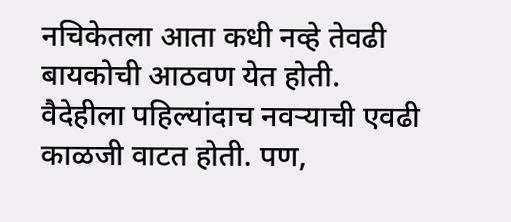नचिकेतला आता कधी नव्हे तेवढी बायकोची आठवण येत होती. वैदेहीला पहिल्यांदाच नवऱ्याची एवढी काळजी वाटत होती. पण,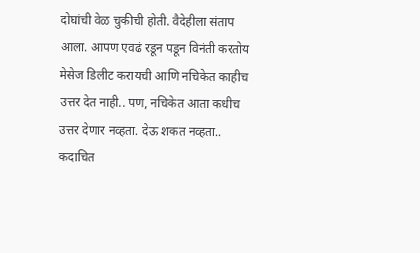दोघांची वेळ चुकीची होती. वैदेहीला संताप आला. आपण एवढं रडून पडून विनंती करतोय मेसेज डिलीट करायची आणि नचिकेत काहीच उत्तर देत नाही.. पण, नचिकेत आता कधीच उत्तर देणार नव्हता. देऊ शकत नव्हता.. कदाचित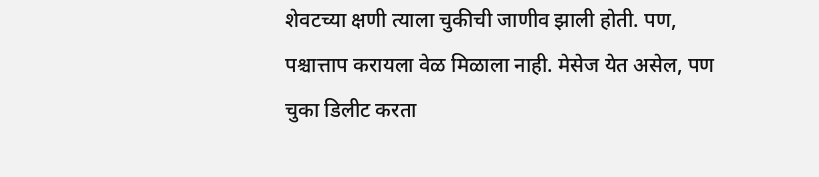शेवटच्या क्षणी त्याला चुकीची जाणीव झाली होती. पण, पश्चात्ताप करायला वेळ मिळाला नाही. मेसेज येत असेल, पण चुका डिलीट करता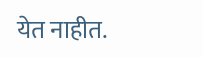येत नाहीत.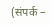(संपर्क –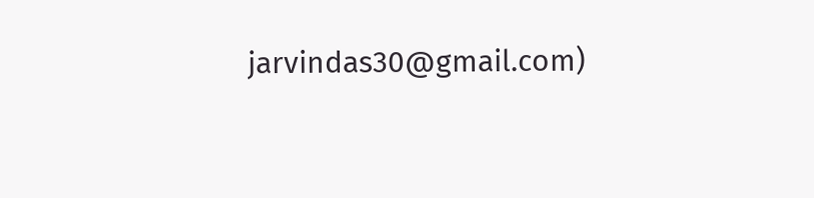jarvindas30@gmail.com)